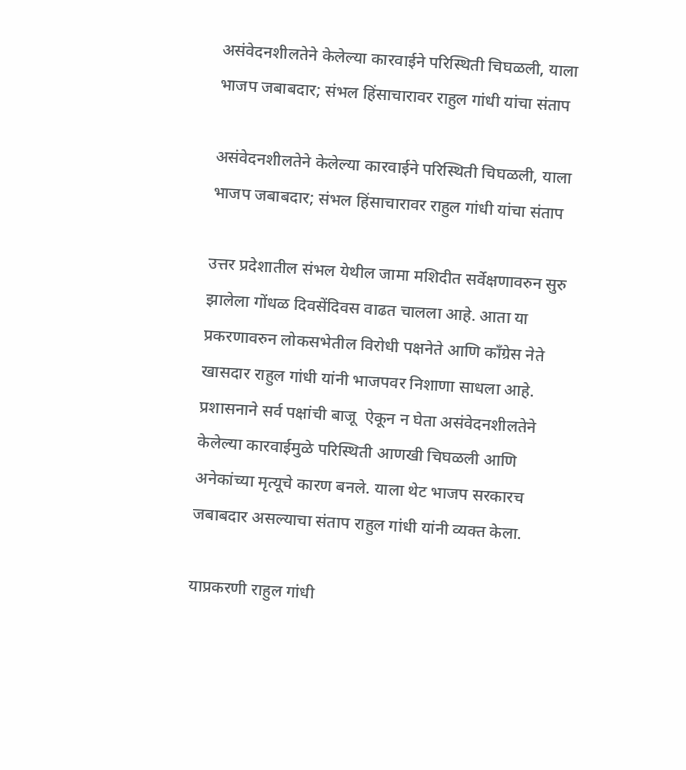असंवेदनशीलतेने केलेल्या कारवाईने परिस्थिती चिघळली, याला भाजप जबाबदार; संभल हिंसाचारावर राहुल गांधी यांचा संताप

असंवेदनशीलतेने केलेल्या कारवाईने परिस्थिती चिघळली, याला भाजप जबाबदार; संभल हिंसाचारावर राहुल गांधी यांचा संताप

उत्तर प्रदेशातील संभल येथील जामा मशिदीत सर्वेक्षणावरुन सुरु झालेला गोंधळ दिवसेंदिवस वाढत चालला आहे. आता या प्रकरणावरुन लोकसभेतील विरोधी पक्षनेते आणि काँग्रेस नेते खासदार राहुल गांधी यांनी भाजपवर निशाणा साधला आहे. प्रशासनाने सर्व पक्षांची बाजू  ऐकून न घेता असंवेदनशीलतेने केलेल्या कारवाईमुळे परिस्थिती आणखी चिघळली आणि अनेकांच्या मृत्यूचे कारण बनले. याला थेट भाजप सरकारच जबाबदार असल्याचा संताप राहुल गांधी यांनी व्यक्त केला.

याप्रकरणी राहुल गांधी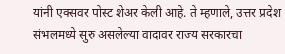यांनी एक्सवर पोस्ट शेअर केली आहे. ते म्हणाले, उत्तर प्रदेश संभलमध्ये सुरु असलेल्या वादावर राज्य सरकारचा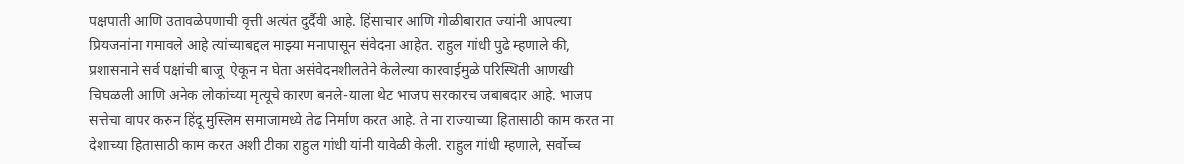पक्षपाती आणि उतावळेपणाची वृत्ती अत्यंत दुर्दैवी आहे. हिंसाचार आणि गोळीबारात ज्यांनी आपल्या प्रियजनांना गमावले आहे त्यांच्याबद्दल माझ्या मनापासून संवेदना आहेत. राहुल गांधी पुढे म्हणाले की, प्रशासनाने सर्व पक्षांची बाजू  ऐकून न घेता असंवेदनशीलतेने केलेल्या कारवाईमुळे परिस्थिती आणखी चिघळली आणि अनेक लोकांच्या मृत्यूचे कारण बनले-याला थेट भाजप सरकारच जबाबदार आहे. भाजप सत्तेचा वापर करुन हिंदू मुस्लिम समाजामध्ये तेढ निर्माण करत आहे. ते ना राज्याच्या हितासाठी काम करत ना देशाच्या हितासाठी काम करत अशी टीका राहुल गांधी यांनी यावेळी केली. राहुल गांधी म्हणाले, सर्वोच्च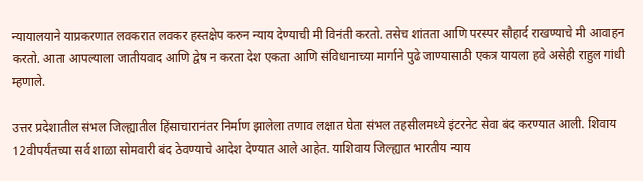न्यायालयाने याप्रकरणात लवकरात लवकर हस्तक्षेप करुन न्याय देण्याची मी विनंती करतो. तसेच शांतता आणि परस्पर सौहार्द राखण्याचे मी आवाहन करतो. आता आपल्याला जातीयवाद आणि द्वेष न करता देश एकता आणि संविधानाच्या मार्गाने पुढे जाण्यासाठी एकत्र यायला हवे असेही राहुल गांधी म्हणाले.

उत्तर प्रदेशातील संभल जिल्ह्यातील हिंसाचारानंतर निर्माण झालेला तणाव लक्षात घेता संभल तहसीलमध्ये इंटरनेट सेवा बंद करण्यात आली. शिवाय 12वीपर्यंतच्या सर्व शाळा सोमवारी बंद ठेवण्याचे आदेश देण्यात आले आहेत. याशिवाय जिल्ह्यात भारतीय न्याय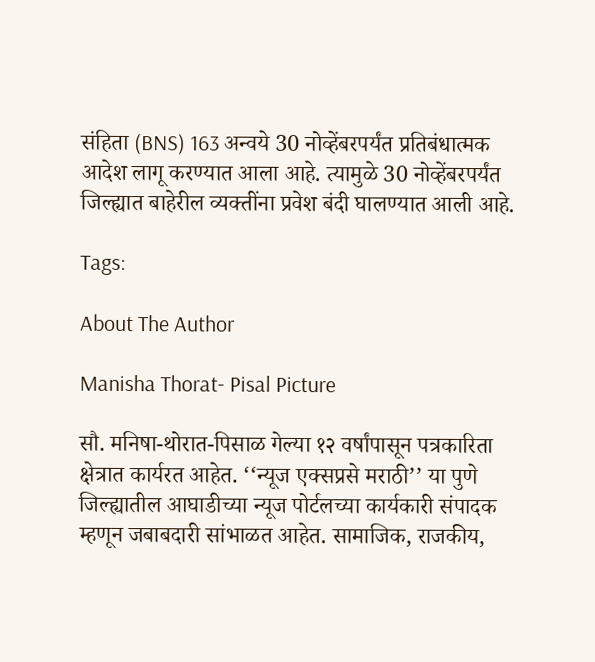संहिता (BNS) 163 अन्वये 30 नोव्हेंबरपर्यंत प्रतिबंधात्मक आदेश लागू करण्यात आला आहे. त्यामुळे 30 नोव्हेंबरपर्यंत जिल्ह्यात बाहेरील व्यक्तींना प्रवेश बंदी घालण्यात आली आहे.

Tags:

About The Author

Manisha Thorat- Pisal Picture

सौ. मनिषा-थोरात-पिसाळ गेल्या १२ वर्षांपासून पत्रकारिता क्षेत्रात कार्यरत आहेत. ‘‘न्यूज एक्सप्रसे मराठी’’ या पुणे जिल्ह्यातील आघाडीच्या न्यूज पोर्टलच्या कार्यकारी संपादक म्हणून जबाबदारी सांभाळत आहेत. सामाजिक, राजकीय,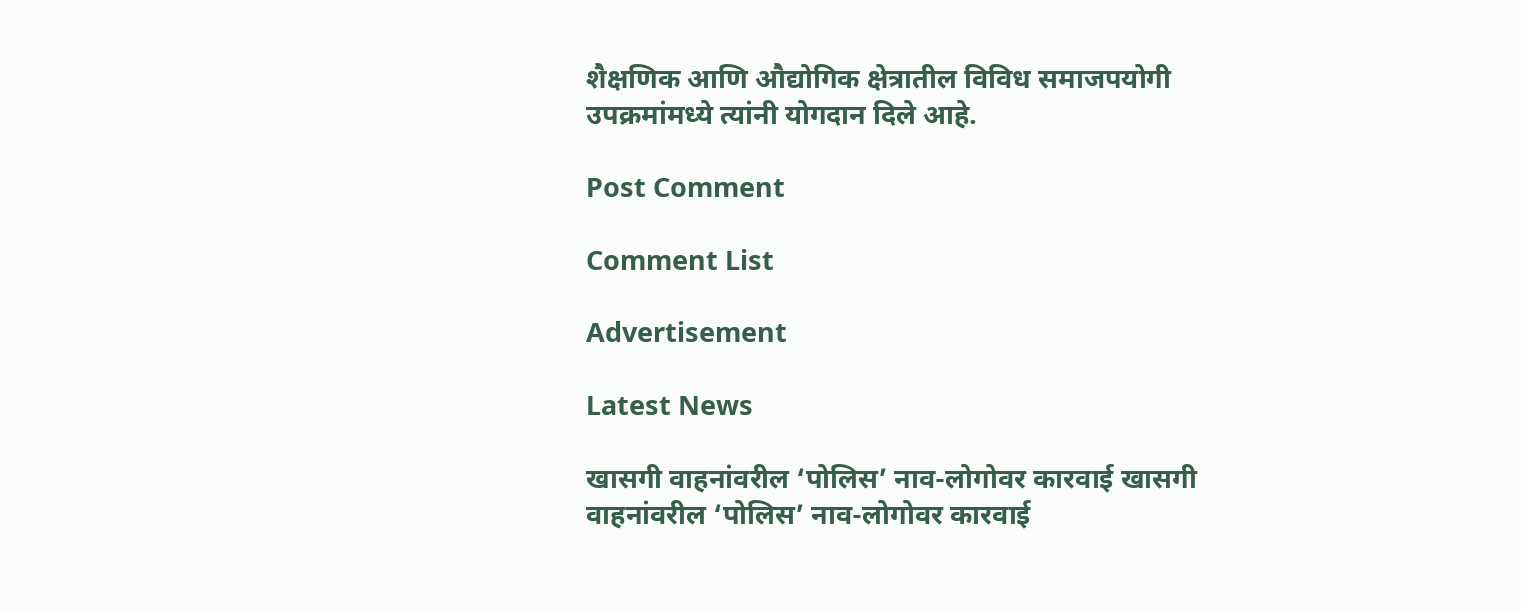शैक्षणिक आणि औद्योगिक क्षेत्रातील विविध समाजपयोगी उपक्रमांमध्ये त्यांनी योगदान दिले आहे.

Post Comment

Comment List

Advertisement

Latest News

खासगी वाहनांवरील ‘पोलिस’ नाव-लोगोवर कारवाई खासगी वाहनांवरील ‘पोलिस’ नाव-लोगोवर कारवाई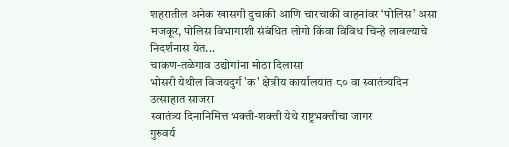शहरातील अनेक खासगी दुचाकी आणि चारचाकी वाहनांवर ‘पोलिस’ असा मजकूर, पोलिस विभागाशी संबंधित लोगो किंवा विविध चिन्हे लावल्याचे निदर्शनास येत...
चाकण-तळेगाव उद्योगांना मोठा दिलासा
भोसरी येथील विजयदुर्ग 'क' क्षेत्रीय कार्यालयात ८० वा स्वातंत्र्यदिन उत्साहात साजरा
स्वातंत्र्य दिनानिमित्त भक्ती-शक्ती येथे राष्ट्रभक्तीचा जागर
गुरुवर्य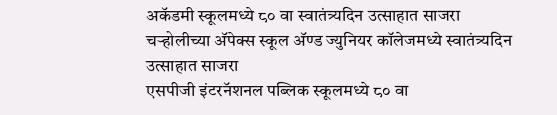अकॅडमी स्कूलमध्ये ८० वा स्वातंत्र्यदिन उत्साहात साजरा
चऱ्होलीच्या अ‍ॅपेक्स स्कूल अ‍ॅण्ड ज्युनियर कॉलेजमध्ये स्वातंत्र्यदिन उत्साहात साजरा
एसपीजी इंटरनॅशनल पब्लिक स्कूलमध्ये ८० वा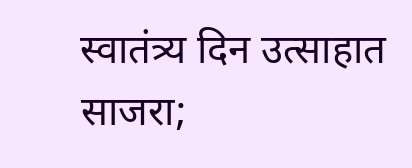स्वातंत्र्य दिन उत्साहात साजरा;